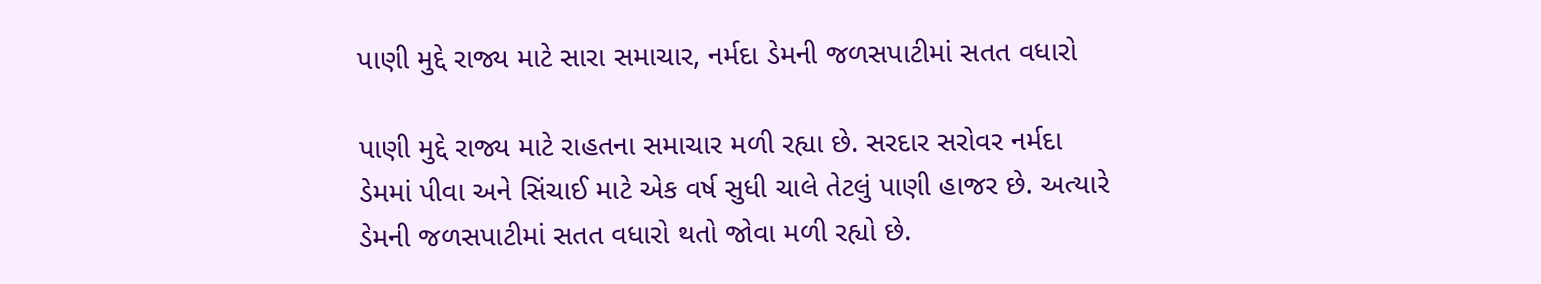પાણી મુદ્દે રાજ્ય માટે સારા સમાચાર, નર્મદા ડેમની જળસપાટીમાં સતત વધારો

પાણી મુદ્દે રાજ્ય માટે રાહતના સમાચાર મળી રહ્યા છે. સરદાર સરોવર નર્મદા ડેમમાં પીવા અને સિંચાઈ માટે એક વર્ષ સુધી ચાલે તેટલું પાણી હાજર છે. અત્યારે ડેમની જળસપાટીમાં સતત વધારો થતો જોવા મળી રહ્યો છે.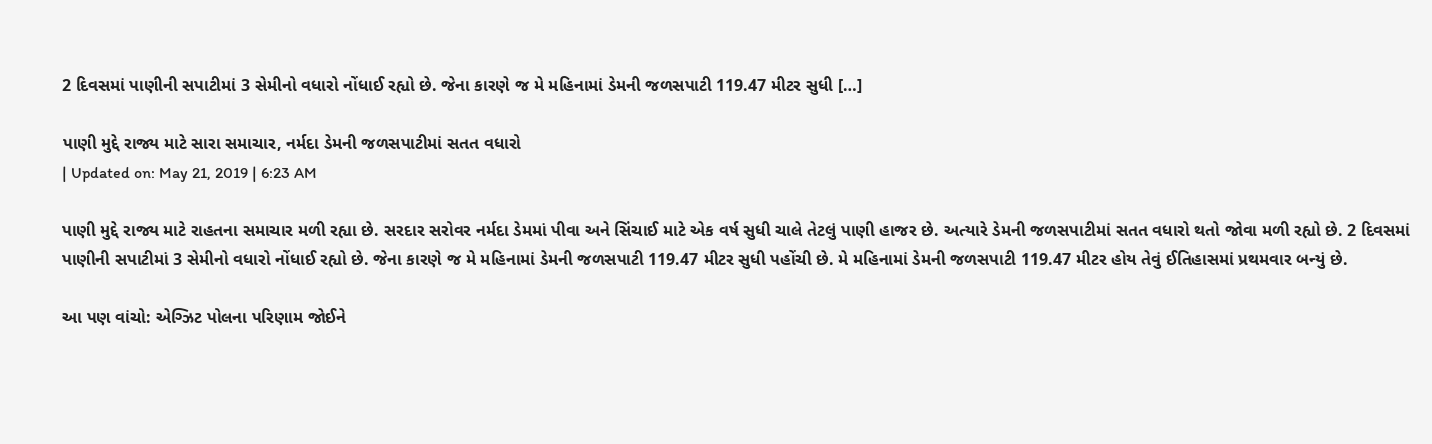2 દિવસમાં પાણીની સપાટીમાં 3 સેમીનો વધારો નોંધાઈ રહ્યો છે. જેના કારણે જ મે મહિનામાં ડેમની જળસપાટી 119.47 મીટર સુધી […]

પાણી મુદ્દે રાજ્ય માટે સારા સમાચાર, નર્મદા ડેમની જળસપાટીમાં સતત વધારો
| Updated on: May 21, 2019 | 6:23 AM

પાણી મુદ્દે રાજ્ય માટે રાહતના સમાચાર મળી રહ્યા છે. સરદાર સરોવર નર્મદા ડેમમાં પીવા અને સિંચાઈ માટે એક વર્ષ સુધી ચાલે તેટલું પાણી હાજર છે. અત્યારે ડેમની જળસપાટીમાં સતત વધારો થતો જોવા મળી રહ્યો છે. 2 દિવસમાં પાણીની સપાટીમાં 3 સેમીનો વધારો નોંધાઈ રહ્યો છે. જેના કારણે જ મે મહિનામાં ડેમની જળસપાટી 119.47 મીટર સુધી પહોંચી છે. મે મહિનામાં ડેમની જળસપાટી 119.47 મીટર હોય તેવું ઈતિહાસમાં પ્રથમવાર બન્યું છે.

આ પણ વાંચો: એગ્ઝિટ પોલના પરિણામ જોઈને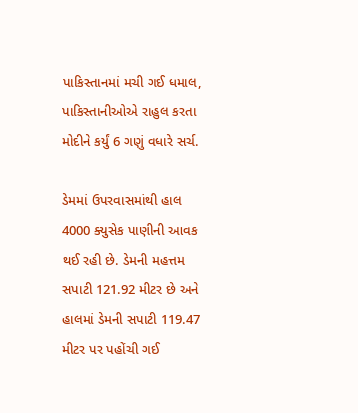પાકિસ્તાનમાં મચી ગઈ ધમાલ, પાકિસ્તાનીઓએ રાહુલ કરતા મોદીને કર્યું 6 ગણું વધારે સર્ચ.

ડેમમાં ઉપરવાસમાંથી હાલ 4000 ક્યુસેક પાણીની આવક થઈ રહી છે. ડેમની મહત્તમ સપાટી 121.92 મીટર છે અને હાલમાં ડેમની સપાટી 119.47 મીટર પર પહોંચી ગઈ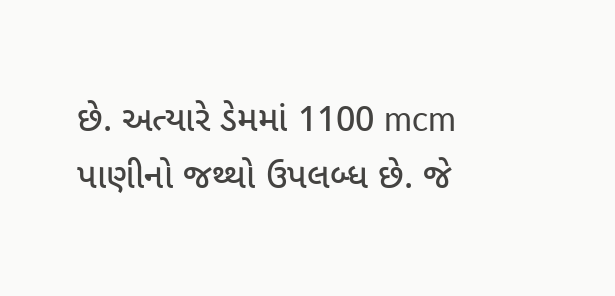છે. અત્યારે ડેમમાં 1100 mcm પાણીનો જથ્થો ઉપલબ્ધ છે. જે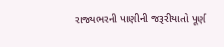રાજ્યભરની પાણીની જરૂરીયાતો પૂર્ણ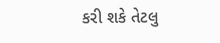કરી શકે તેટલુ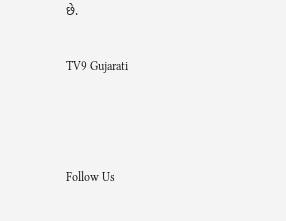છે.

TV9 Gujarati



Follow Us